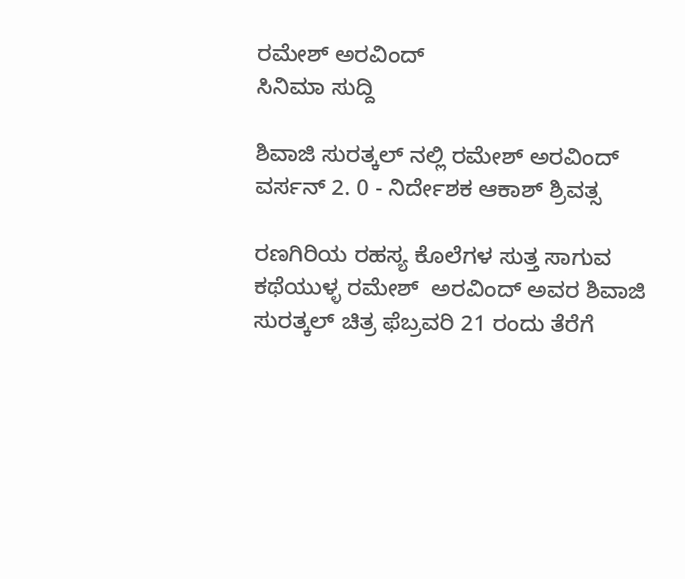ರಮೇಶ್ ಅರವಿಂದ್
ಸಿನಿಮಾ ಸುದ್ದಿ

ಶಿವಾಜಿ ಸುರತ್ಕಲ್ ನಲ್ಲಿ ರಮೇಶ್ ಅರವಿಂದ್ ವರ್ಸನ್ 2. 0 - ನಿರ್ದೇಶಕ ಆಕಾಶ್ ಶ್ರಿವತ್ಸ

ರಣಗಿರಿಯ ರಹಸ್ಯ ಕೊಲೆಗಳ ಸುತ್ತ ಸಾಗುವ ಕಥೆಯುಳ್ಳ ರಮೇಶ್  ಅರವಿಂದ್ ಅವರ ಶಿವಾಜಿ ಸುರತ್ಕಲ್ ಚಿತ್ರ ಫೆಬ್ರವರಿ 21 ರಂದು ತೆರೆಗೆ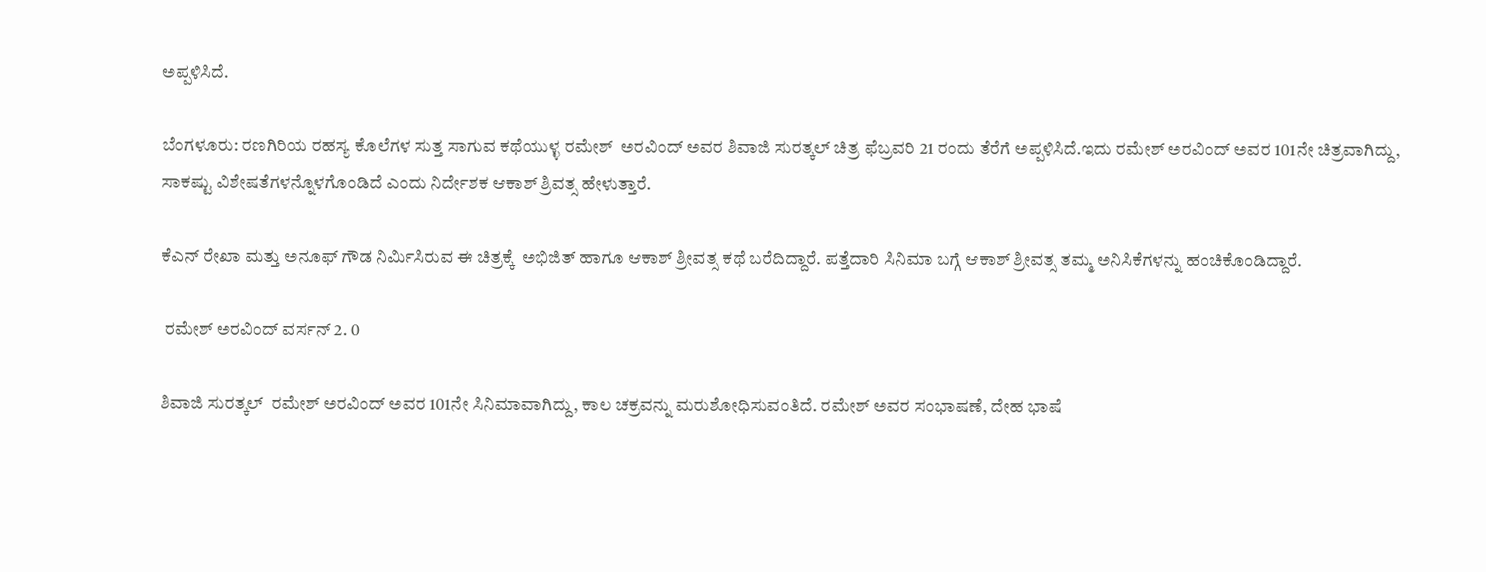ಅಪ್ಪಳಿಸಿದೆ.

ಬೆಂಗಳೂರು: ರಣಗಿರಿಯ ರಹಸ್ಯ ಕೊಲೆಗಳ ಸುತ್ತ ಸಾಗುವ ಕಥೆಯುಳ್ಳ ರಮೇಶ್  ಅರವಿಂದ್ ಅವರ ಶಿವಾಜಿ ಸುರತ್ಕಲ್ ಚಿತ್ರ ಫೆಬ್ರವರಿ 21 ರಂದು ತೆರೆಗೆ ಅಪ್ಪಳಿಸಿದೆ.ಇದು ರಮೇಶ್ ಅರವಿಂದ್ ಅವರ 101ನೇ ಚಿತ್ರವಾಗಿದ್ದು, ಸಾಕಷ್ಟು ವಿಶೇಷತೆಗಳನ್ನೊಳಗೊಂಡಿದೆ ಎಂದು ನಿರ್ದೇಶಕ ಆಕಾಶ್ ಶ್ರಿವತ್ಸ ಹೇಳುತ್ತಾರೆ.

ಕೆಎನ್ ರೇಖಾ ಮತ್ತು ಅನೂಫ್ ಗೌಡ ನಿರ್ಮಿಸಿರುವ ಈ ಚಿತ್ರಕ್ಕೆ  ಅಭಿಜಿತ್ ಹಾಗೂ ಆಕಾಶ್ ಶ್ರೀವತ್ಸ ಕಥೆ ಬರೆದಿದ್ದಾರೆ. ಪತ್ತೆದಾರಿ ಸಿನಿಮಾ ಬಗ್ಗೆ ಆಕಾಶ್ ಶ್ರೀವತ್ಸ ತಮ್ಮ ಅನಿಸಿಕೆಗಳನ್ನು ಹಂಚಿಕೊಂಡಿದ್ದಾರೆ.

 ರಮೇಶ್ ಅರವಿಂದ್ ವರ್ಸನ್ 2. 0

ಶಿವಾಜಿ ಸುರತ್ಕಲ್  ರಮೇಶ್ ಅರವಿಂದ್ ಅವರ 101ನೇ ಸಿನಿಮಾವಾಗಿದ್ದು, ಕಾಲ ಚಕ್ರವನ್ನು ಮರುಶೋಧಿಸುವಂತಿದೆ. ರಮೇಶ್ ಅವರ ಸಂಭಾಷಣೆ, ದೇಹ ಭಾಷೆ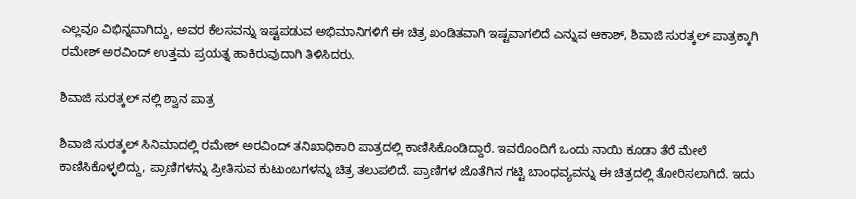ಎಲ್ಲವೂ ವಿಭಿನ್ನವಾಗಿದ್ದು, ಅವರ ಕೆಲಸವನ್ನು ಇಷ್ಟಪಡುವ ಅಭಿಮಾನಿಗಳಿಗೆ ಈ ಚಿತ್ರ ಖಂಡಿತವಾಗಿ ಇಷ್ಟವಾಗಲಿದೆ ಎನ್ನುವ ಆಕಾಶ್, ಶಿವಾಜಿ ಸುರತ್ಕಲ್ ಪಾತ್ರಕ್ಕಾಗಿ ರಮೇಶ್ ಅರವಿಂದ್ ಉತ್ತಮ ಪ್ರಯತ್ನ ಹಾಕಿರುವುದಾಗಿ ತಿಳಿಸಿದರು.

ಶಿವಾಜಿ ಸುರತ್ಕಲ್ ನಲ್ಲಿ ಶ್ವಾನ ಪಾತ್ರ

ಶಿವಾಜಿ ಸುರತ್ಕಲ್ ಸಿನಿಮಾದಲ್ಲಿ ರಮೇಶ್ ಅರವಿಂದ್ ತನಿಖಾಧಿಕಾರಿ ಪಾತ್ರದಲ್ಲಿ ಕಾಣಿಸಿಕೊಂಡಿದ್ದಾರೆ. ಇವರೊಂದಿಗೆ ಒಂದು ನಾಯಿ ಕೂಡಾ ತೆರೆ ಮೇಲೆ ಕಾಣಿಸಿಕೊಳ್ಳಲಿದ್ದು, ಪ್ರಾಣಿಗಳನ್ನು ಪ್ರೀತಿಸುವ ಕುಟುಂಬಗಳನ್ನು ಚಿತ್ರ ತಲುಪಲಿದೆ. ಪ್ರಾಣಿಗಳ ಜೊತೆಗಿನ ಗಟ್ಟಿ ಬಾಂಧವ್ಯವನ್ನು ಈ ಚಿತ್ರದಲ್ಲಿ ತೋರಿಸಲಾಗಿದೆ. ಇದು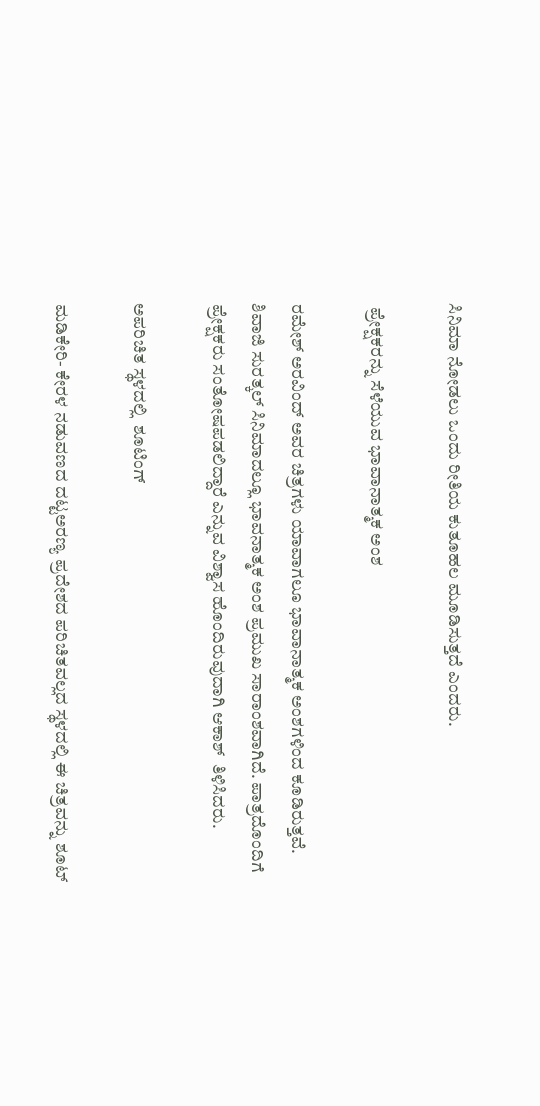ಸಿನಿಮಾ ನೋಡಲು ಒಂದು ರೀತಿಯ ಕುತೂಹಲ ಮೂಡಿಸುತ್ತದೆ ಎಂದರು.

 ಪ್ರೇಕ್ಷಕರನ್ನು ಸೆಳೆಯುವ ಭಾವಾನಾತ್ಮಕ ಅಂಶ

ರಮೇಶ್ ಅರವಿಂದ್ ಅವರ ಚಿತ್ರಗಳು ಯಾವಾಗಲೂ ಭಾವಾನಾತ್ಮಕ ಅಂಶಗಳಿಂದ ಕೂಡಿರುತ್ತವೆ. ಶಿವಾಜಿ ಸುರತ್ಕಲ್ ಸಿನಿಮಾದಲ್ಲೂ ಭಾವನಾತ್ಮಕ ಅಂಶ ಪ್ರಮುಖ ಸಾರಾಂಶವಾಗಿದೆ. ಪಾತ್ರದೊಂದಿಗೆ ಪ್ರೇಕ್ಷಕರು ಸಂತೋಷಪಡಲಿದ್ದಾರೆ ಎನ್ನುವ ವಿಶ್ವಾಸ ಹೊಂದಿರುವುದಾಗಿ ಆಕಾಶ್  ತಿಳಿಸಿದರು.

ಅಪರಿಚಿತ ಸ್ಥಳದಲ್ಲಿ  ಶೂಟಿಂಗ್

ಮಡಿಕೇರಿ- ಕೇರಳ ನಡುವಣದ ದಟ್ಟಅರಣ್ಯ ಪ್ರದೇಶದ ಪರಿಚಿತವಲ್ಲದ ಸ್ಥಳದಲ್ಲಿ ಈ ಚಿತ್ರವನ್ನು ಶೂಟ್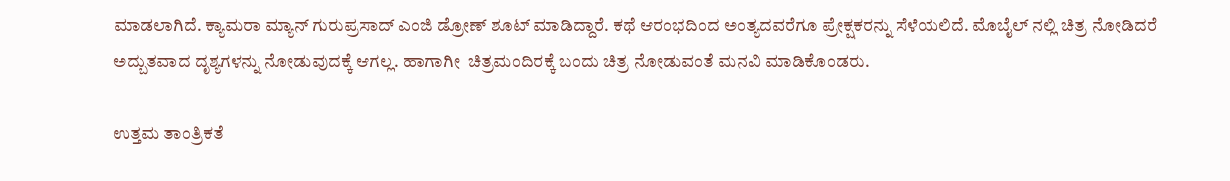ಮಾಡಲಾಗಿದೆ. ಕ್ಯಾಮರಾ ಮ್ಯಾನ್ ಗುರುಪ್ರಸಾದ್ ಎಂಜಿ ಡ್ರೋಣ್ ಶೂಟ್ ಮಾಡಿದ್ದಾರೆ. ಕಥೆ ಆರಂಭದಿಂದ ಅಂತ್ಯದವರೆಗೂ ಪ್ರೇಕ್ಷಕರನ್ನು ಸೆಳೆಯಲಿದೆ. ಮೊಬೈಲ್ ನಲ್ಲಿ ಚಿತ್ರ ನೋಡಿದರೆ ಅದ್ಬುತವಾದ ದೃಶ್ಯಗಳನ್ನು ನೋಡುವುದಕ್ಕೆ ಆಗಲ್ಲ. ಹಾಗಾಗೀ  ಚಿತ್ರಮಂದಿರಕ್ಕೆ ಬಂದು ಚಿತ್ರ ನೋಡುವಂತೆ ಮನವಿ ಮಾಡಿಕೊಂಡರು.

ಉತ್ತಮ ತಾಂತ್ರಿಕತೆ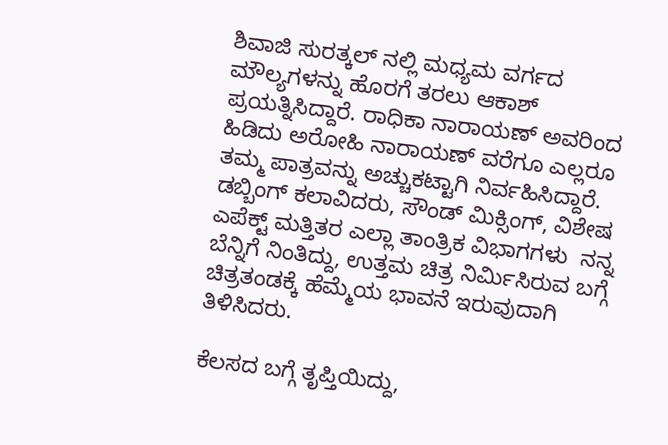ಶಿವಾಜಿ ಸುರತ್ಕಲ್ ನಲ್ಲಿ ಮಧ್ಯಮ ವರ್ಗದ ಮೌಲ್ಯಗಳನ್ನು ಹೊರಗೆ ತರಲು ಆಕಾಶ್ ಪ್ರಯತ್ನಿಸಿದ್ದಾರೆ. ರಾಧಿಕಾ ನಾರಾಯಣ್ ಅವರಿಂದ ಹಿಡಿದು ಅರೋಹಿ ನಾರಾಯಣ್ ವರೆಗೂ ಎಲ್ಲರೂ ತಮ್ಮ ಪಾತ್ರವನ್ನು ಅಚ್ಚುಕಟ್ಟಾಗಿ ನಿರ್ವಹಿಸಿದ್ದಾರೆ. ಡಬ್ಬಿಂಗ್ ಕಲಾವಿದರು, ಸೌಂಡ್ ಮಿಕ್ಸಿಂಗ್, ವಿಶೇಷ ಎಪೆಕ್ಟ್ ಮತ್ತಿತರ ಎಲ್ಲಾ ತಾಂತ್ರಿಕ ವಿಭಾಗಗಳು  ನನ್ನ ಬೆನ್ನಿಗೆ ನಿಂತಿದ್ದು, ಉತ್ತಮ ಚಿತ್ರ ನಿರ್ಮಿಸಿರುವ ಬಗ್ಗೆ ಚಿತ್ರತಂಡಕ್ಕೆ ಹೆಮ್ಮೆಯ ಭಾವನೆ ಇರುವುದಾಗಿ ತಿಳಿಸಿದರು.

ಕೆಲಸದ ಬಗ್ಗೆ ತೃಪ್ತಿಯಿದ್ದು,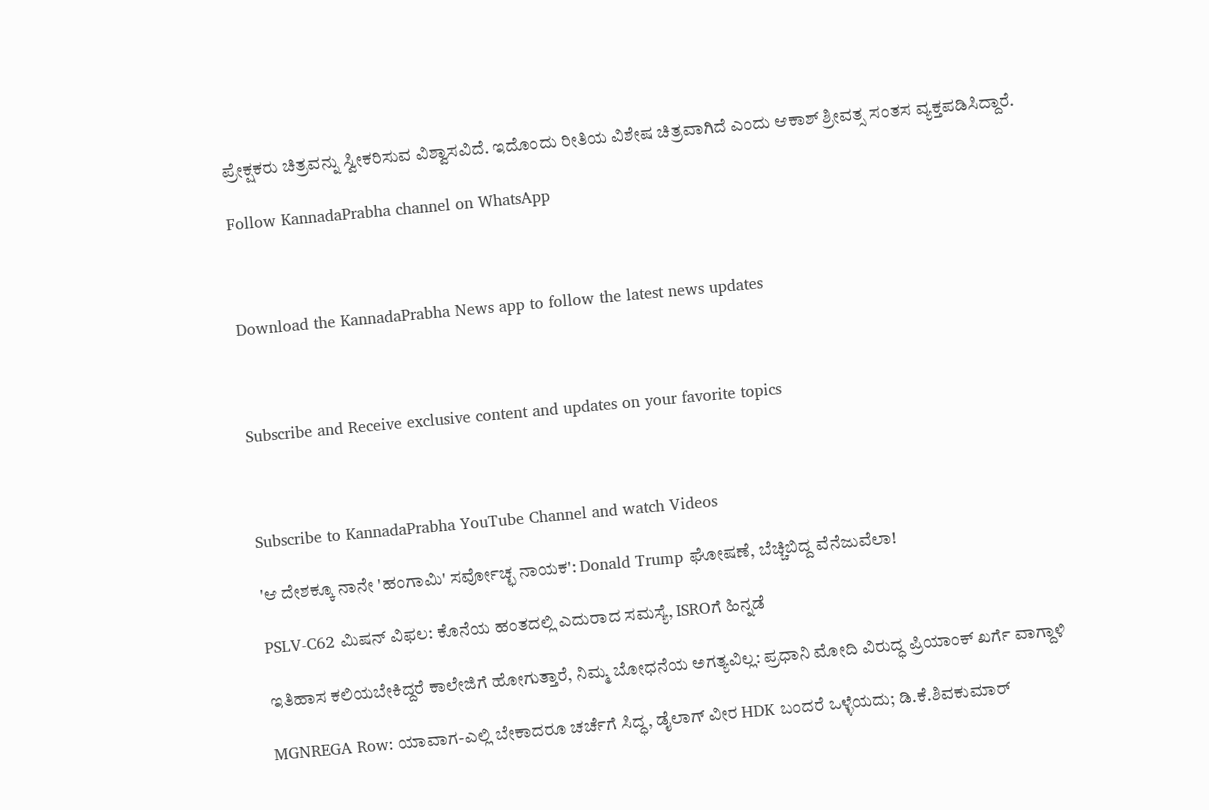ಪ್ರೇಕ್ಷಕರು ಚಿತ್ರವನ್ನು ಸ್ವೀಕರಿಸುವ ವಿಶ್ವಾಸವಿದೆ. ಇದೊಂದು ರೀತಿಯ ವಿಶೇಷ ಚಿತ್ರವಾಗಿದೆ ಎಂದು ಆಕಾಶ್ ಶ್ರೀವತ್ಸ ಸಂತಸ ವ್ಯಕ್ತಪಡಿಸಿದ್ದಾರೆ.

Follow KannadaPrabha channel on WhatsApp



Download the KannadaPrabha News app to follow the latest news updates



Subscribe and Receive exclusive content and updates on your favorite topics



Subscribe to KannadaPrabha YouTube Channel and watch Videos

'ಆ ದೇಶಕ್ಕೂ ನಾನೇ 'ಹಂಗಾಮಿ' ಸರ್ವೋಚ್ಛ ನಾಯಕ': Donald Trump ಘೋಷಣೆ, ಬೆಚ್ಚಿಬಿದ್ದ ವೆನೆಜುವೆಲಾ!

PSLV-C62 ಮಿಷನ್ ವಿಫಲ: ಕೊನೆಯ ಹಂತದಲ್ಲಿ ಎದುರಾದ ಸಮಸ್ಯೆ, ISROಗೆ ಹಿನ್ನಡೆ

ಇತಿಹಾಸ ಕಲಿಯಬೇಕಿದ್ದರೆ ಕಾಲೇಜಿಗೆ ಹೋಗುತ್ತಾರೆ, ನಿಮ್ಮ ಬೋಧನೆಯ ಅಗತ್ಯವಿಲ್ಲ: ಪ್ರಧಾನಿ ಮೋದಿ ವಿರುದ್ಧ ಪ್ರಿಯಾಂಕ್ ಖರ್ಗೆ ವಾಗ್ದಾಳಿ

MGNREGA Row: ಯಾವಾಗ-ಎಲ್ಲಿ ಬೇಕಾದರೂ ಚರ್ಚೆಗೆ ಸಿದ್ಧ, ಡೈಲಾಗ್‌ ವೀರ HDK ಬಂದರೆ ಒಳ್ಳೆಯದು; ಡಿ.ಕೆ.ಶಿವಕುಮಾರ್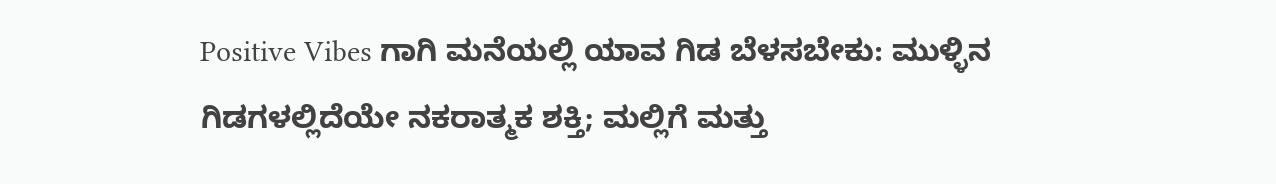Positive Vibes ಗಾಗಿ ಮನೆಯಲ್ಲಿ ಯಾವ ಗಿಡ ಬೆಳಸಬೇಕು: ಮುಳ್ಳಿನ ಗಿಡಗಳಲ್ಲಿದೆಯೇ ನಕರಾತ್ಮಕ ಶಕ್ತಿ; ಮಲ್ಲಿಗೆ ಮತ್ತು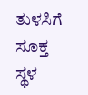ತುಳಸಿಗೆ ಸೂಕ್ತ ಸ್ಥಳ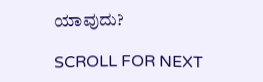ಯಾವುದು?

SCROLL FOR NEXT